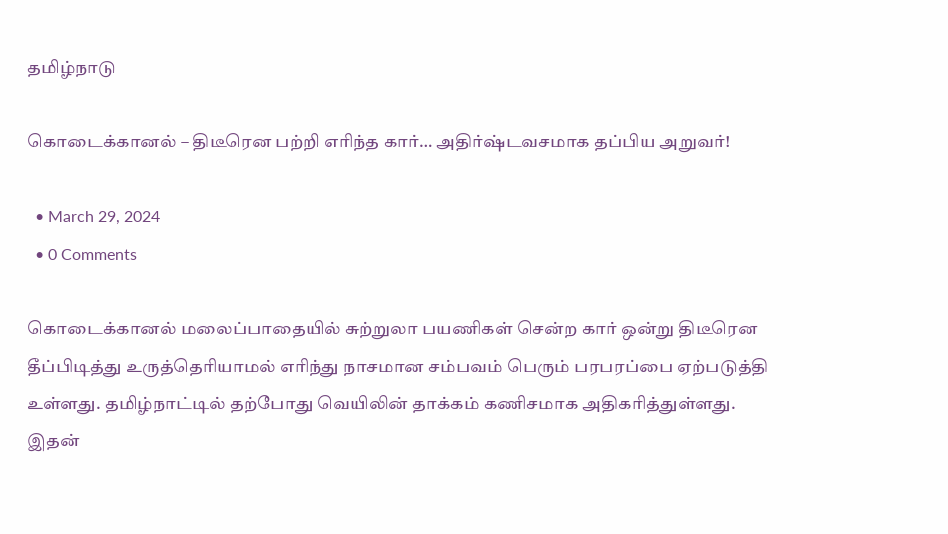தமிழ்நாடு

கொடைக்கானல் – திடீரென பற்றி எரிந்த கார்… அதிர்ஷ்டவசமாக தப்பிய அறுவர்!

  • March 29, 2024
  • 0 Comments

கொடைக்கானல் மலைப்பாதையில் சுற்றுலா பயணிகள் சென்ற கார் ஒன்று திடீரென தீப்பிடித்து உருத்தெரியாமல் எரிந்து நாசமான சம்பவம் பெரும் பரபரப்பை ஏற்படுத்தி உள்ளது. தமிழ்நாட்டில் தற்போது வெயிலின் தாக்கம் கணிசமாக அதிகரித்துள்ளது. இதன்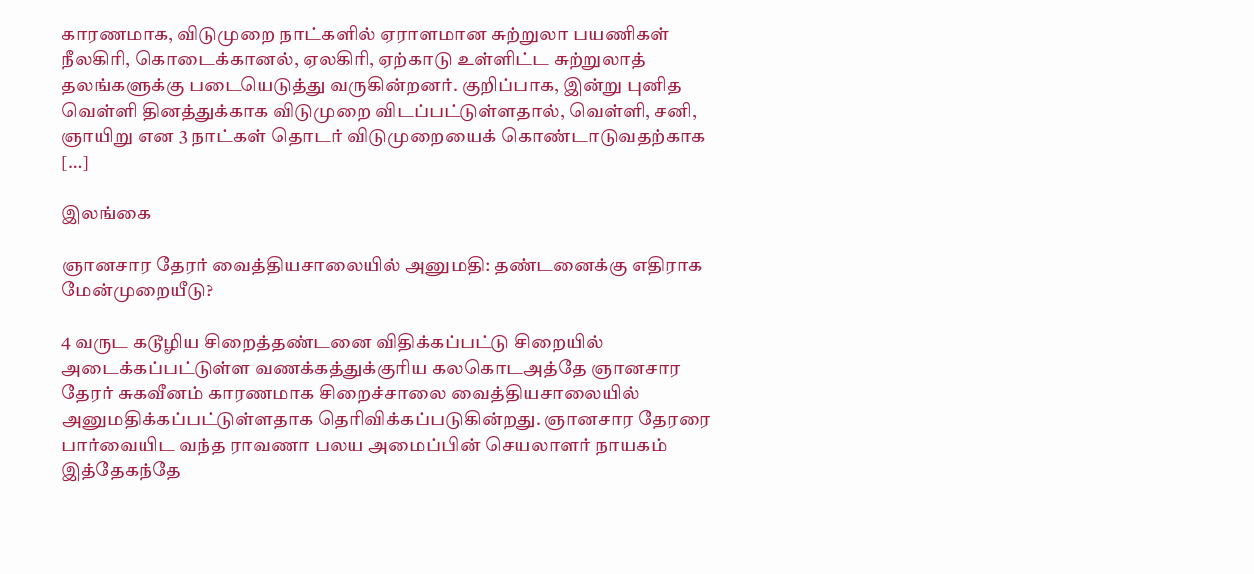காரணமாக, விடுமுறை நாட்களில் ஏராளமான சுற்றுலா பயணிகள் நீலகிரி, கொடைக்கானல், ஏலகிரி, ஏற்காடு உள்ளிட்ட சுற்றுலாத் தலங்களுக்கு படையெடுத்து வருகின்றனர். குறிப்பாக, இன்று புனித வெள்ளி தினத்துக்காக விடுமுறை விடப்பட்டுள்ளதால், வெள்ளி, சனி, ஞாயிறு என 3 நாட்கள் தொடர் விடுமுறையைக் கொண்டாடுவதற்காக […]

இலங்கை

ஞானசார தேரர் வைத்தியசாலையில் அனுமதி: தண்டனைக்கு எதிராக மேன்முறையீடு?

4 வருட கடூழிய சிறைத்தண்டனை விதிக்கப்பட்டு சிறையில் அடைக்கப்பட்டுள்ள வணக்கத்துக்குரிய கலகொடஅத்தே ஞானசார தேரர் சுகவீனம் காரணமாக சிறைச்சாலை வைத்தியசாலையில் அனுமதிக்கப்பட்டுள்ளதாக தெரிவிக்கப்படுகின்றது. ஞானசார தேரரை பார்வையிட வந்த ராவணா பலய அமைப்பின் செயலாளர் நாயகம் இத்தேகந்தே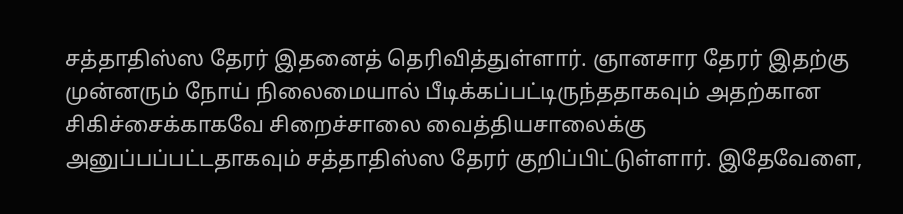சத்தாதிஸ்ஸ தேரர் இதனைத் தெரிவித்துள்ளார். ஞானசார தேரர் இதற்கு முன்னரும் நோய் நிலைமையால் பீடிக்கப்பட்டிருந்ததாகவும் அதற்கான சிகிச்சைக்காகவே சிறைச்சாலை வைத்தியசாலைக்கு அனுப்பப்பட்டதாகவும் சத்தாதிஸ்ஸ தேரர் குறிப்பிட்டுள்ளார். இதேவேளை,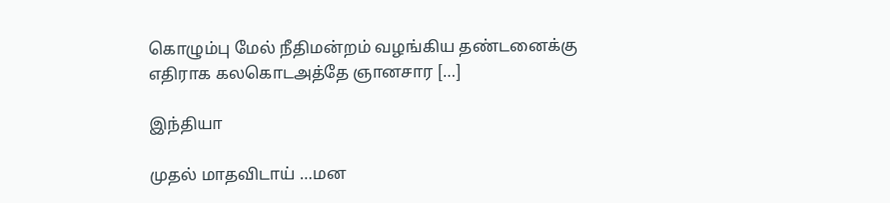கொழும்பு மேல் நீதிமன்றம் வழங்கிய தண்டனைக்கு எதிராக கலகொடஅத்தே ஞானசார […]

இந்தியா

முதல் மாதவிடாய் …மன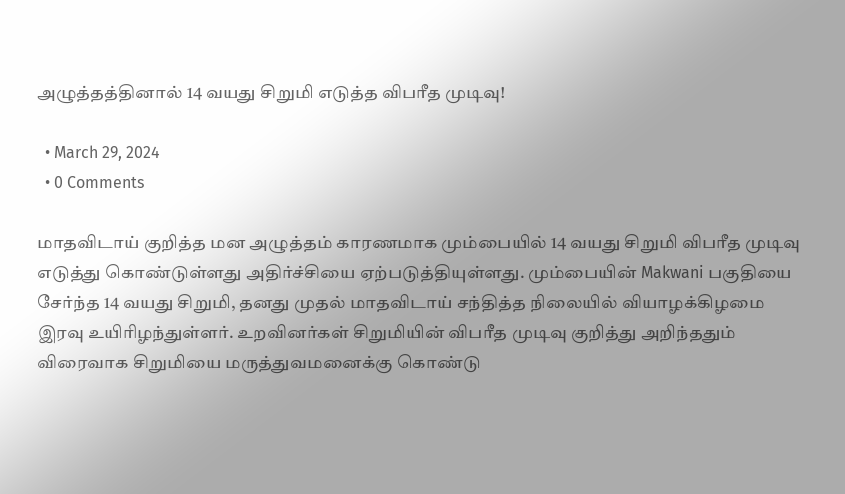அழுத்தத்தினால் 14 வயது சிறுமி எடுத்த விபரீத முடிவு!

  • March 29, 2024
  • 0 Comments

மாதவிடாய் குறித்த மன அழுத்தம் காரணமாக மும்பையில் 14 வயது சிறுமி விபரீத முடிவு எடுத்து கொண்டுள்ளது அதிர்ச்சியை ஏற்படுத்தியுள்ளது. மும்பையின் Makwani பகுதியை சேர்ந்த 14 வயது சிறுமி, தனது முதல் மாதவிடாய் சந்தித்த நிலையில் வியாழக்கிழமை இரவு உயிரிழந்துள்ளர். உறவினர்கள் சிறுமியின் விபரீத முடிவு குறித்து அறிந்ததும் விரைவாக சிறுமியை மருத்துவமனைக்கு கொண்டு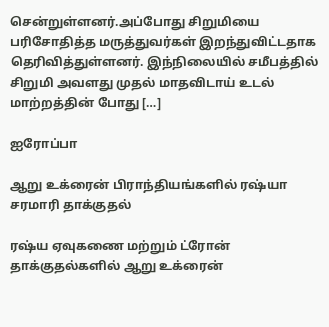சென்றுள்ளனர்.அப்போது சிறுமியை பரிசோதித்த மருத்துவர்கள் இறந்துவிட்டதாக தெரிவித்துள்ளனர். இந்நிலையில் சமீபத்தில் சிறுமி அவளது முதல் மாதவிடாய் உடல் மாற்றத்தின் போது […]

ஐரோப்பா

ஆறு உக்ரைன் பிராந்தியங்களில் ரஷ்யா சரமாரி தாக்குதல்

ரஷ்ய ஏவுகணை மற்றும் ட்ரோன் தாக்குதல்களில் ஆறு உக்ரைன்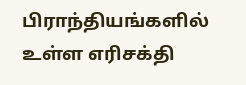பிராந்தியங்களில் உள்ள எரிசக்தி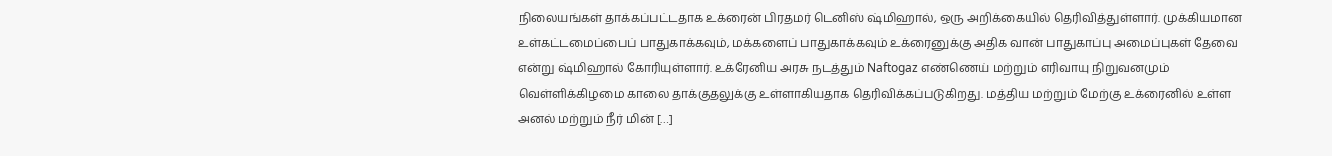நிலையங்கள் தாக்கப்பட்டதாக உக்ரைன் பிரதமர் டெனிஸ் ஷ்மிஹால், ஒரு அறிக்கையில் தெரிவித்துள்ளார். முக்கியமான உள்கட்டமைப்பைப் பாதுகாக்கவும், மக்களைப் பாதுகாக்கவும் உக்ரைனுக்கு அதிக வான் பாதுகாப்பு அமைப்புகள் தேவை என்று ஷ்மிஹால் கோரியுள்ளார். உக்ரேனிய அரசு நடத்தும் Naftogaz எண்ணெய் மற்றும் எரிவாயு நிறுவனமும் வெள்ளிக்கிழமை காலை தாக்குதலுக்கு உள்ளாகியதாக தெரிவிக்கப்படுகிறது. மத்திய மற்றும் மேற்கு உக்ரைனில் உள்ள அனல் மற்றும் நீர் மின் […]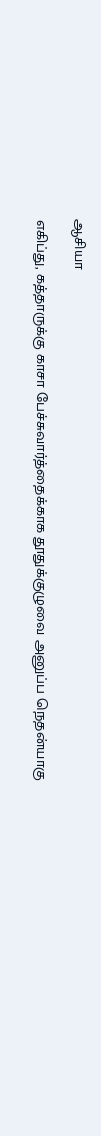ஆசியா

எகிப்து, கத்தாருக்கு காசா பேச்சுவார்த்தைக்காக தூதுக்குழுவை அனுப்ப நெதன்யாகு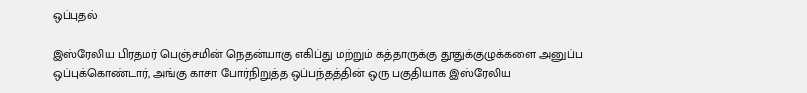ஒப்புதல்

இஸ்ரேலிய பிரதமர் பெஞ்சமின் நெதன்யாகு எகிப்து மற்றும் கத்தாருக்கு தூதுக்குழுக்களை அனுப்ப ஒப்புக்கொண்டார், அங்கு காசா போர்நிறுத்த ஒப்பந்தத்தின் ஒரு பகுதியாக இஸ்ரேலிய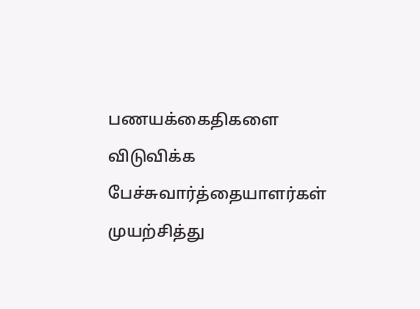பணயக்கைதிகளை விடுவிக்க பேச்சுவார்த்தையாளர்கள் முயற்சித்து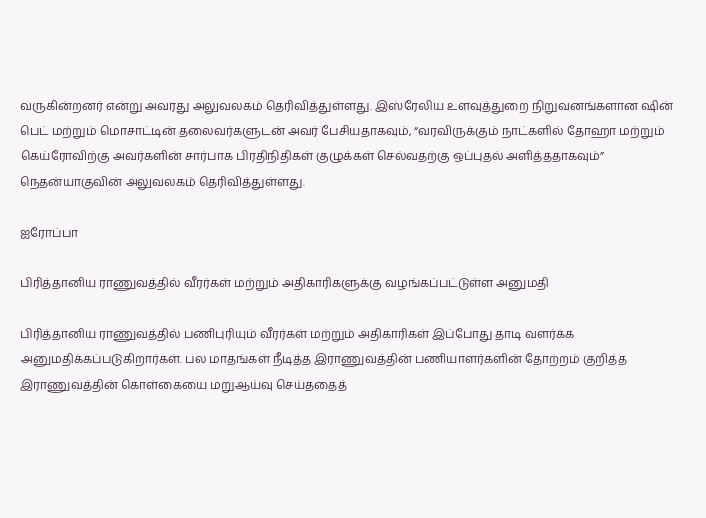வருகின்றனர் என்று அவரது அலுவலகம் தெரிவித்துள்ளது. இஸ்ரேலிய உளவுத்துறை நிறுவனங்களான ஷின் பெட் மற்றும் மொசாட்டின் தலைவர்களுடன் அவர் பேசியதாகவும், “வரவிருக்கும் நாட்களில் தோஹா மற்றும் கெய்ரோவிற்கு அவர்களின் சார்பாக பிரதிநிதிகள் குழுக்கள் செல்வதற்கு ஒப்புதல் அளித்ததாகவும்” நெதன்யாகுவின் அலுவலகம் தெரிவித்துள்ளது.

ஐரோப்பா

பிரித்தானிய ராணுவத்தில் வீரர்கள் மற்றும் அதிகாரிகளுக்கு வழங்கப்பட்டுள்ள அனுமதி

பிரித்தானிய ராணுவத்தில் பணிபுரியும் வீரர்கள் மற்றும் அதிகாரிகள் இப்போது தாடி வளர்க்க அனுமதிக்கப்படுகிறார்கள். பல மாதங்கள் நீடித்த இராணுவத்தின் பணியாளர்களின் தோற்றம் குறித்த இராணுவத்தின் கொள்கையை மறுஆய்வு செய்ததைத்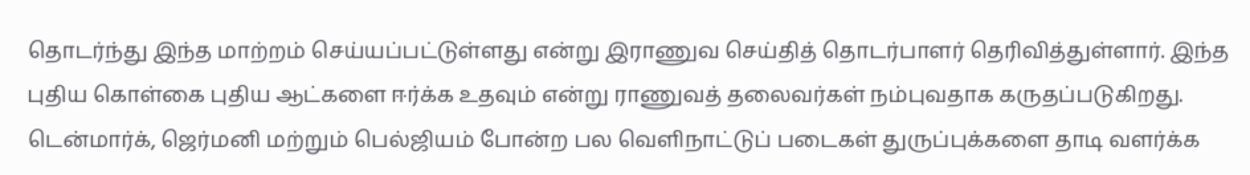தொடர்ந்து இந்த மாற்றம் செய்யப்பட்டுள்ளது என்று இராணுவ செய்தித் தொடர்பாளர் தெரிவித்துள்ளார். இந்த புதிய கொள்கை புதிய ஆட்களை ஈர்க்க உதவும் என்று ராணுவத் தலைவர்கள் நம்புவதாக கருதப்படுகிறது. டென்மார்க், ஜெர்மனி மற்றும் பெல்ஜியம் போன்ற பல வெளிநாட்டுப் படைகள் துருப்புக்களை தாடி வளர்க்க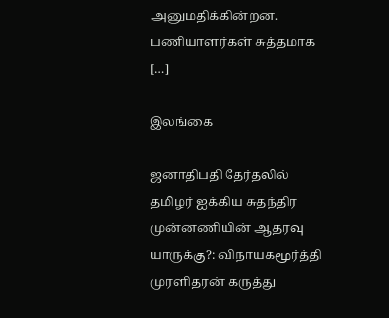அனுமதிக்கின்றன. பணியாளர்கள் சுத்தமாக […]

இலங்கை

ஜனாதிபதி தேர்தலில் தமிழர் ஐக்கிய சுதந்திர முன்னணியின் ஆதரவு யாருக்கு?: விநாயகமூர்த்தி முரளிதரன் கருத்து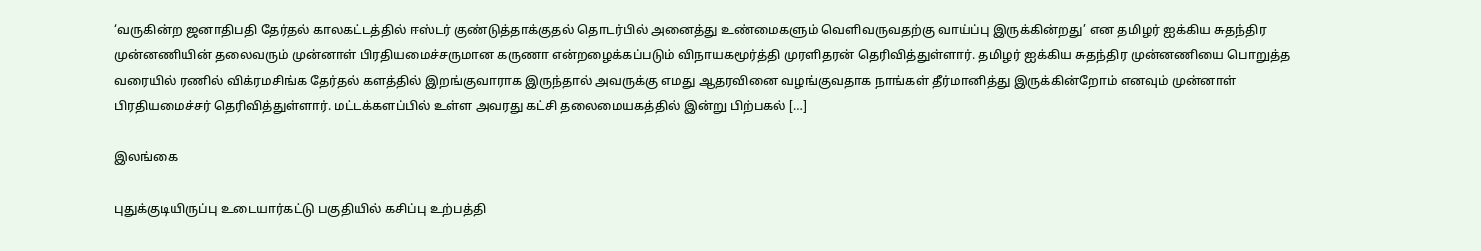‘வருகின்ற ஜனாதிபதி தேர்தல் காலகட்டத்தில் ஈஸ்டர் குண்டுத்தாக்குதல் தொடர்பில் அனைத்து உண்மைகளும் வெளிவருவதற்கு வாய்ப்பு இருக்கின்றது’ என தமிழர் ஐக்கிய சுதந்திர முன்னணியின் தலைவரும் முன்னாள் பிரதியமைச்சருமான கருணா என்றழைக்கப்படும் விநாயகமூர்த்தி முரளிதரன் தெரிவித்துள்ளார். தமிழர் ஐக்கிய சுதந்திர முன்னணியை பொறுத்த வரையில் ரணில் விக்ரமசிங்க தேர்தல் களத்தில் இறங்குவாராக இருந்தால் அவருக்கு எமது ஆதரவினை வழங்குவதாக நாங்கள் தீர்மானித்து இருக்கின்றோம் எனவும் முன்னாள் பிரதியமைச்சர் தெரிவித்துள்ளார். மட்டக்களப்பில் உள்ள அவரது கட்சி தலைமையகத்தில் இன்று பிற்பகல் […]

இலங்கை

புதுக்குடியிருப்பு உடையார்கட்டு பகுதியில் கசிப்பு உற்பத்தி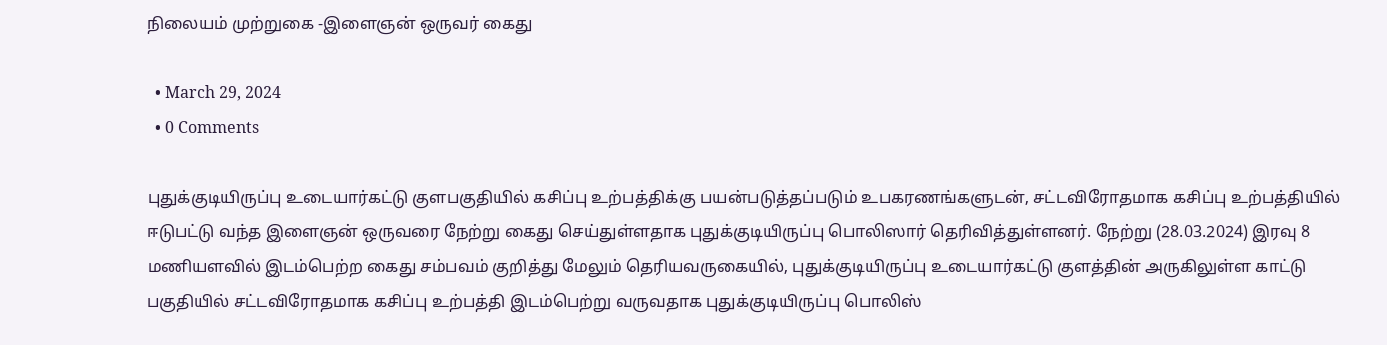நிலையம் முற்றுகை -இளைஞன் ஒருவர் கைது

  • March 29, 2024
  • 0 Comments

புதுக்குடியிருப்பு உடையார்கட்டு குளபகுதியில் கசிப்பு உற்பத்திக்கு பயன்படுத்தப்படும் உபகரணங்களுடன், சட்டவிரோதமாக கசிப்பு உற்பத்தியில் ஈடுபட்டு வந்த இளைஞன் ஒருவரை நேற்று கைது செய்துள்ளதாக புதுக்குடியிருப்பு பொலிஸார் தெரிவித்துள்ளனர். நேற்று (28.03.2024) இரவு 8 மணியளவில் இடம்பெற்ற கைது சம்பவம் குறித்து மேலும் தெரியவருகையில், புதுக்குடியிருப்பு உடையார்கட்டு குளத்தின் அருகிலுள்ள காட்டு பகுதியில் சட்டவிரோதமாக கசிப்பு உற்பத்தி இடம்பெற்று வருவதாக புதுக்குடியிருப்பு பொலிஸ்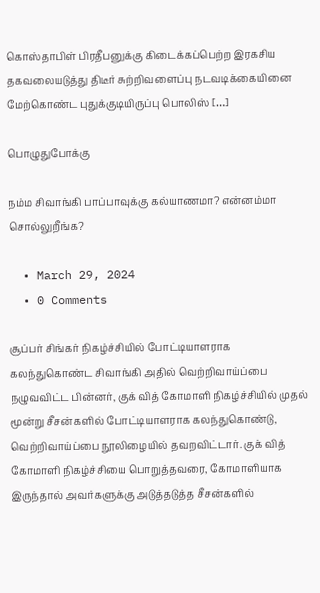கொஸ்தாபிள் பிரதீபனுக்கு கிடைக்கப்பெற்ற இரகசிய தகவலையடுத்து திடீர் சுற்றிவளைப்பு நடவடிக்கையினை மேற்கொண்ட புதுக்குடியிருப்பு பொலிஸ் […]

பொழுதுபோக்கு

நம்ம சிவாங்கி பாப்பாவுக்கு கல்யாணமா? என்னம்மா சொல்லுறீங்க?

  • March 29, 2024
  • 0 Comments

சூப்பர் சிங்கர் நிகழ்ச்சியில் போட்டியாளராக கலந்துகொண்ட சிவாங்கி அதில் வெற்றிவாய்ப்பை நழுவவிட்ட பின்னர், குக் வித் கோமாளி நிகழ்ச்சியில் முதல் மூன்று சீசன்களில் போட்டியாளராக கலந்துகொண்டு, வெற்றிவாய்ப்பை நூலிழையில் தவறவிட்டார். குக் வித் கோமாளி நிகழ்ச்சியை பொறுத்தவரை, கோமாளியாக இருந்தால் அவர்களுக்கு அடுத்தடுத்த சீசன்களில்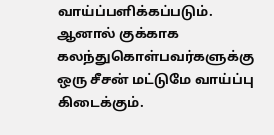வாய்ப்பளிக்கப்படும். ஆனால் குக்காக கலந்துகொள்பவர்களுக்கு ஒரு சீசன் மட்டுமே வாய்ப்பு கிடைக்கும்.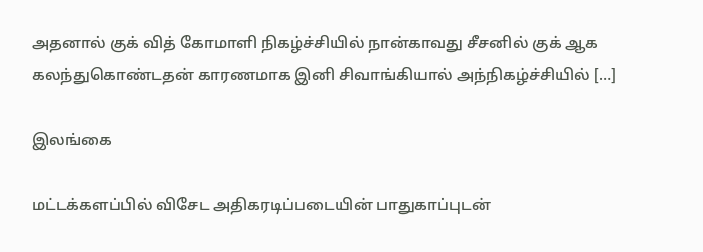அதனால் குக் வித் கோமாளி நிகழ்ச்சியில் நான்காவது சீசனில் குக் ஆக கலந்துகொண்டதன் காரணமாக இனி சிவாங்கியால் அந்நிகழ்ச்சியில் […]

இலங்கை

மட்டக்களப்பில் விசேட அதிகரடிப்படையின் பாதுகாப்புடன்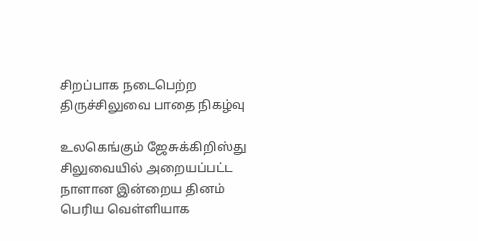சிறப்பாக நடைபெற்ற திருச்சிலுவை பாதை நிகழ்வு

உலகெங்கும் ஜேசுக்கிறிஸ்து சிலுவையில் அறையப்பட்ட நாளான இன்றைய தினம் பெரிய வெள்ளியாக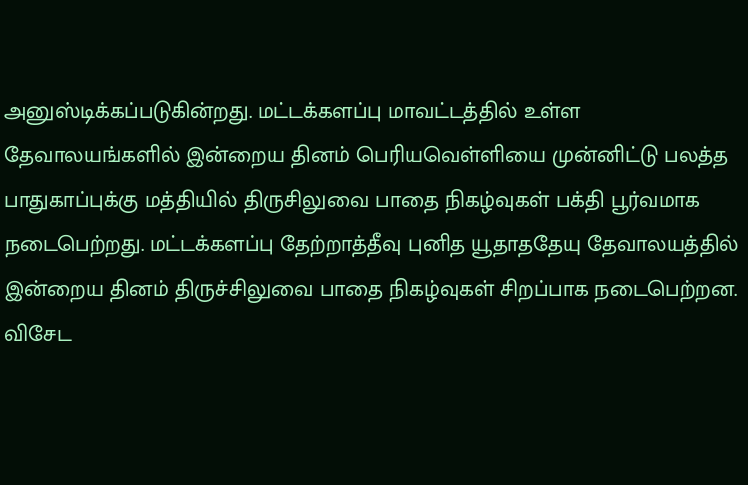அனுஸ்டிக்கப்படுகின்றது. மட்டக்களப்பு மாவட்டத்தில் உள்ள தேவாலயங்களில் இன்றைய தினம் பெரியவெள்ளியை முன்னிட்டு பலத்த பாதுகாப்புக்கு மத்தியில் திருசிலுவை பாதை நிகழ்வுகள் பக்தி பூர்வமாக நடைபெற்றது. மட்டக்களப்பு தேற்றாத்தீவு புனித யூதாததேயு தேவாலயத்தில் இன்றைய தினம் திருச்சிலுவை பாதை நிகழ்வுகள் சிறப்பாக நடைபெற்றன. விசேட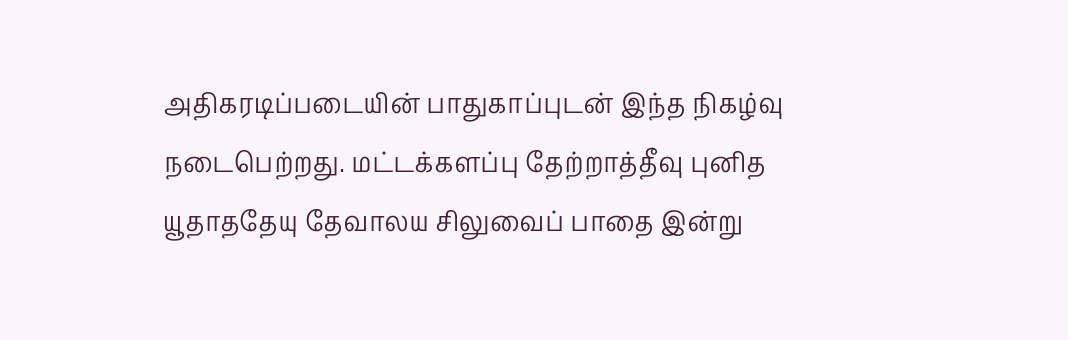அதிகரடிப்படையின் பாதுகாப்புடன் இந்த நிகழ்வு நடைபெற்றது. மட்டக்களப்பு தேற்றாத்தீவு புனித யூதாததேயு தேவாலய சிலுவைப் பாதை இன்று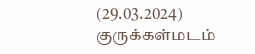(29.03.2024) குருக்கள்மடம்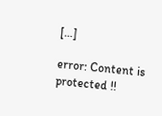[…]

error: Content is protected !!